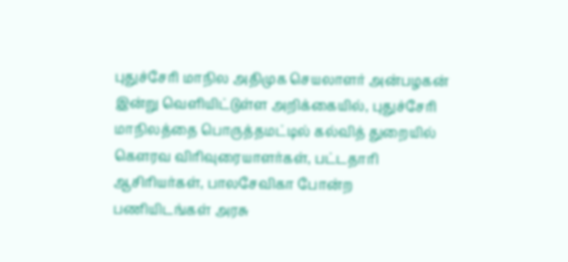புதுச்சேரி மாநில அதிமுக செயலாளர் அன்பழகன் இன்று வெளியிட்டுள்ள அறிக்கையில், புதுச்சேரி மாநிலத்தை பொருத்தமட்டில் கல்வித் துறையில் கௌரவ விரிவுரையாளர்கள், பட்டதாரி ஆசிரியர்கள், பாலசேவிகா போன்ற பணியிடங்கள் அரசு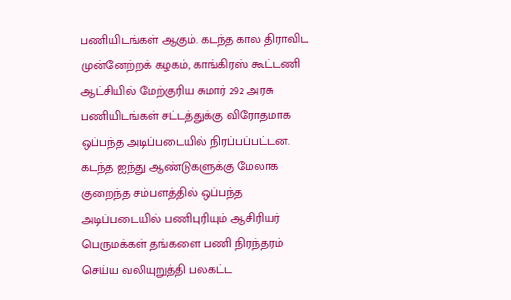பணியிடங்கள் ஆகும். கடந்த கால திராவிட முன்னேற்றக் கழகம், காங்கிரஸ் கூட்டணி ஆட்சியில் மேற்குரிய சுமார் 292 அரசு பணியிடங்கள் சட்டத்துக்கு விரோதமாக ஒப்பந்த அடிப்படையில் நிரப்பப்பட்டன. கடந்த ஐந்து ஆண்டுகளுக்கு மேலாக குறைந்த சம்பளத்தில் ஒப்பந்த அடிப்படையில் பணிபுரியும் ஆசிரியர் பெருமக்கள் தங்களை பணி நிரந்தரம் செய்ய வலியுறுத்தி பலகட்ட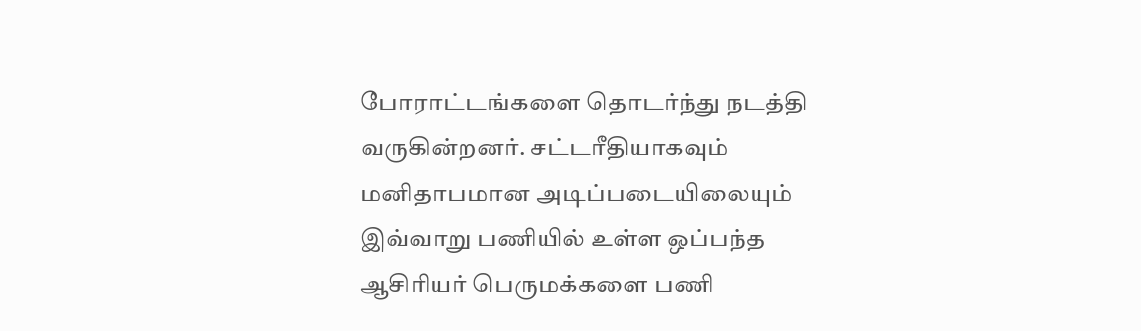போராட்டங்களை தொடர்ந்து நடத்தி வருகின்றனர். சட்டரீதியாகவும் மனிதாபமான அடிப்படையிலையும் இவ்வாறு பணியில் உள்ள ஒப்பந்த ஆசிரியர் பெருமக்களை பணி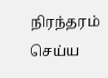நிரந்தரம் செய்ய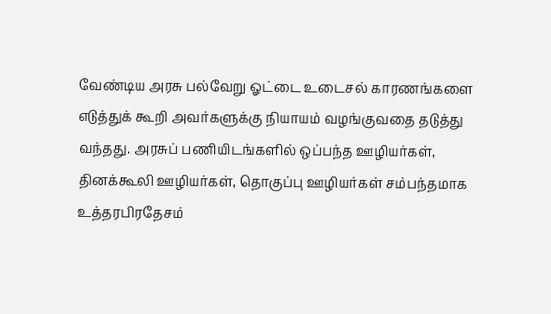வேண்டிய அரசு பல்வேறு ஓட்டை உடைசல் காரணங்களை எடுத்துக் கூறி அவர்களுக்கு நியாயம் வழங்குவதை தடுத்து வந்தது. அரசுப் பணியிடங்களில் ஒப்பந்த ஊழியர்கள், தினக்கூலி ஊழியர்கள், தொகுப்பு ஊழியர்கள் சம்பந்தமாக உத்தரபிரதேசம்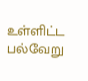உள்ளிட்ட பல்வேறு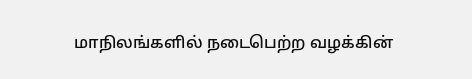மாநிலங்களில் நடைபெற்ற வழக்கின்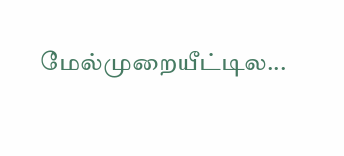மேல்முறையீட்டில...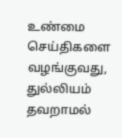உண்மை செய்திகளை வழங்குவது, துல்லியம் தவறாமல்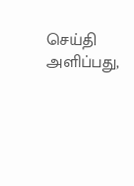செய்தி அளிப்பது,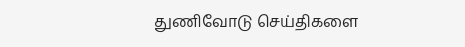துணிவோடு செய்திகளை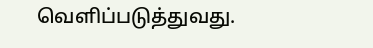வெளிப்படுத்துவது.